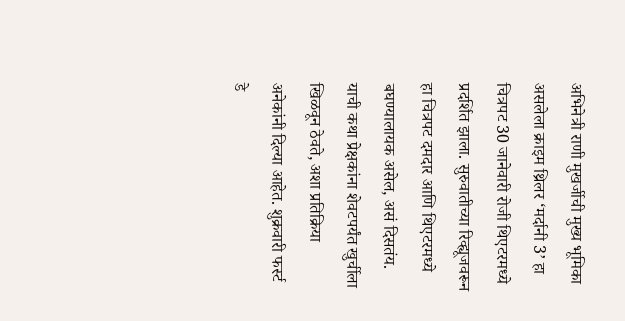अभिनेत्री राणी मुखर्जीची मुख्य भूमिका असलेला क्राइम थ्रिलर ‘मर्दानी 3’ हा चित्रपट 30 जानेवारी रोजी थिएटरमध्ये प्रदर्शित झाला. सुरुवातीच्या रिव्ह्यूजवरून हा चित्रपट दमदार आणि थिएटरमध्ये बघण्यालायक असेल, असं दिसतंय. याची कथा प्रेक्षकांना शेवटपर्यंत खुर्चीला खिळवून ठेवते, अशा प्रतिक्रिया अनेकांनी दिल्या आहेत. शुक्रवारी फर्स्ट डे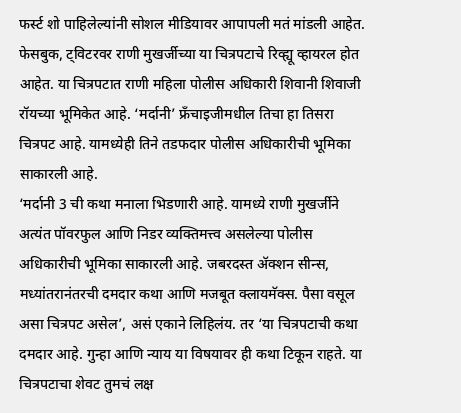फर्स्ट शो पाहिलेल्यांनी सोशल मीडियावर आपापली मतं मांडली आहेत. फेसबुक, ट्विटरवर राणी मुखर्जीच्या या चित्रपटाचे रिव्ह्यू व्हायरल होत आहेत. या चित्रपटात राणी महिला पोलीस अधिकारी शिवानी शिवाजी रॉयच्या भूमिकेत आहे. ‘मर्दानी’ फ्रँचाइजीमधील तिचा हा तिसरा चित्रपट आहे. यामध्येही तिने तडफदार पोलीस अधिकारीची भूमिका साकारली आहे.
‘मर्दानी 3 ची कथा मनाला भिडणारी आहे. यामध्ये राणी मुखर्जीने अत्यंत पॉवरफुल आणि निडर व्यक्तिमत्त्व असलेल्या पोलीस अधिकारीची भूमिका साकारली आहे. जबरदस्त ॲक्शन सीन्स, मध्यांतरानंतरची दमदार कथा आणि मजबूत क्लायमॅक्स. पैसा वसूल असा चित्रपट असेल’, असं एकाने लिहिलंय. तर ‘या चित्रपटाची कथा दमदार आहे. गुन्हा आणि न्याय या विषयावर ही कथा टिकून राहते. या चित्रपटाचा शेवट तुमचं लक्ष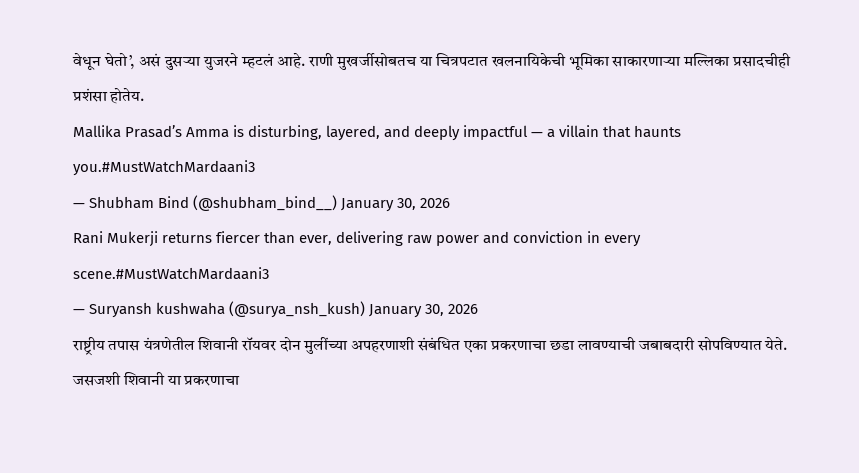वेधून घेतो’, असं दुसऱ्या युजरने म्हटलं आहे. राणी मुखर्जीसोबतच या चित्रपटात खलनायिकेची भूमिका साकारणाऱ्या मल्लिका प्रसादचीही प्रशंसा होतेय.
Mallika Prasad’s Amma is disturbing, layered, and deeply impactful — a villain that haunts you.#MustWatchMardaani3
— Shubham Bind (@shubham_bind__) January 30, 2026
Rani Mukerji returns fiercer than ever, delivering raw power and conviction in every scene.#MustWatchMardaani3
— Suryansh kushwaha (@surya_nsh_kush) January 30, 2026
राष्ट्रीय तपास यंत्रणेतील शिवानी रॉयवर दोन मुलींच्या अपहरणाशी संबंधित एका प्रकरणाचा छडा लावण्याची जबाबदारी सोपविण्यात येते. जसजशी शिवानी या प्रकरणाचा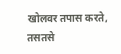खोलवर तपास करते, तसतसे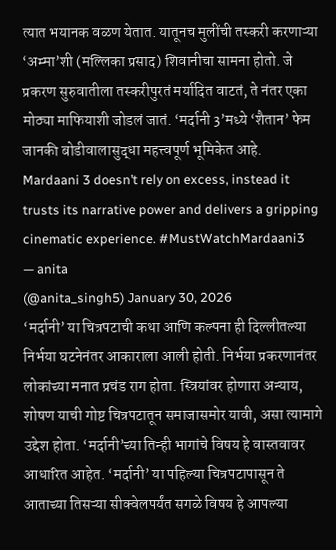त्यात भयानक वळण येतात. यातूनच मुलींची तस्करी करणाऱ्या ‘अम्मा’शी (मल्लिका प्रसाद) शिवानीचा सामना होतो. जे प्रकरण सुरुवातीला तस्करीपुरतं मर्यादित वाटतं, ते नंतर एका मोठ्या माफियाशी जोडलं जातं. ‘मर्दानी 3’मध्ये ‘शैतान’ फेम जानकी बोडीवालासुद्धा महत्त्वपूर्ण भूमिकेत आहे.
Mardaani 3 doesn’t rely on excess, instead it trusts its narrative power and delivers a gripping cinematic experience. #MustWatchMardaani3
— anita
(@anita_singh5) January 30, 2026
‘मर्दानी’ या चित्रपटाची कथा आणि कल्पना ही दिल्लीतल्या निर्भया घटनेनंतर आकाराला आली होती. निर्भया प्रकरणानंतर लोकांच्या मनात प्रचंड राग होता. स्त्रियांवर होणारा अन्याय, शोषण याची गोष्ट चित्रपटातून समाजासमोर यावी, असा त्यामागे उद्देश होता. ‘मर्दानी’च्या तिन्ही भागांचे विषय हे वास्तवावर आधारित आहेत. ‘मर्दानी’ या पहिल्या चित्रपटापासून ते आताच्या तिसऱ्या सीक्वेलपर्यंत सगळे विषय हे आपल्या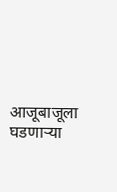आजूबाजूला घडणाऱ्या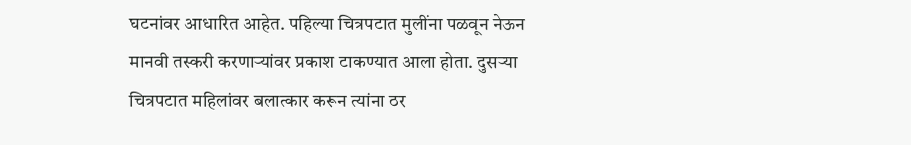घटनांवर आधारित आहेत. पहिल्या चित्रपटात मुलींना पळवून नेऊन मानवी तस्करी करणाऱ्यांवर प्रकाश टाकण्यात आला होता. दुसऱ्या चित्रपटात महिलांवर बलात्कार करून त्यांना ठर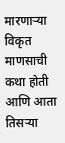मारणाऱ्या विकृत माणसाची कथा होती आणि आता तिसऱ्या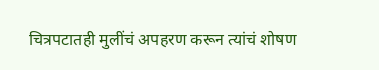चित्रपटातही मुलींचं अपहरण करून त्यांचं शोषण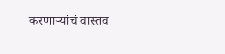करणाऱ्यांचं वास्तव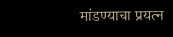मांडण्याचा प्रयत्न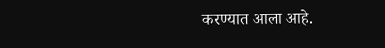करण्यात आला आहे.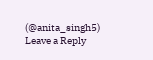(@anita_singh5)
Leave a Reply